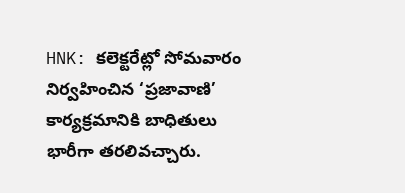HNK: కలెక్టరేట్లో సోమవారం నిర్వహించిన ‘ప్రజావాణి’ కార్యక్రమానికి బాధితులు భారీగా తరలివచ్చారు.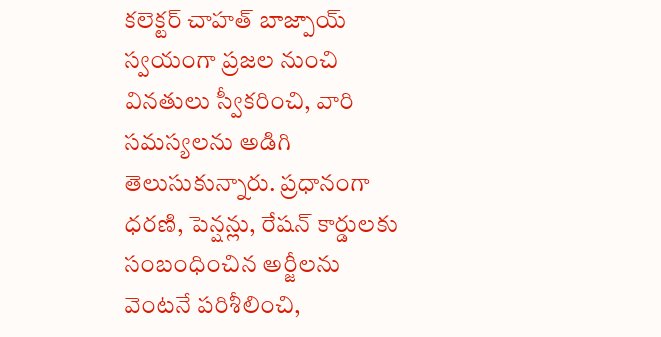కలెక్టర్ చాహత్ బాజ్పాయ్ స్వయంగా ప్రజల నుంచి వినతులు స్వీకరించి, వారి సమస్యలను అడిగి తెలుసుకున్నారు. ప్రధానంగా ధరణి, పెన్షన్లు, రేషన్ కార్డులకు సంబంధించిన అర్జీలను వెంటనే పరిశీలించి,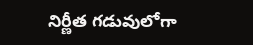నిర్ణీత గడువులోగా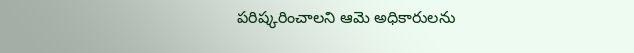పరిష్కరించాలని ఆమె అధికారులను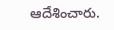ఆదేశించారు.